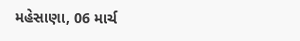મહેસાણા, 06 માર્ચ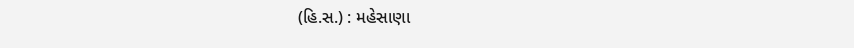(હિ.સ.) : મહેસાણા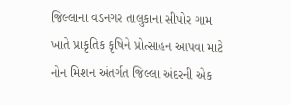જિલ્લાના વડનગર તાલુકાના સીપોર ગામ ખાતે પ્રાકૃતિક કૃષિને પ્રોત્સાહન આપવા માટે નોન મિશન અંતર્ગત જિલ્લા અંદરની એક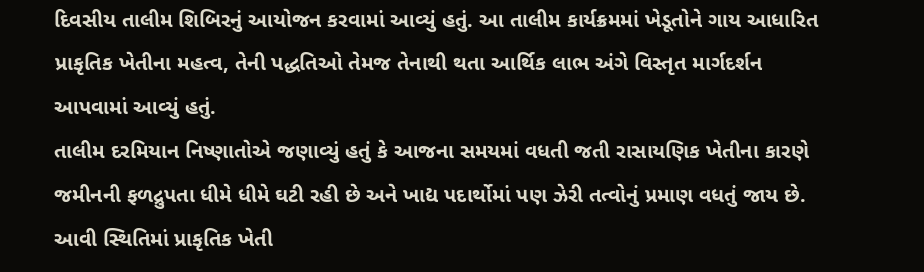દિવસીય તાલીમ શિબિરનું આયોજન કરવામાં આવ્યું હતું. આ તાલીમ કાર્યક્રમમાં ખેડૂતોને ગાય આધારિત પ્રાકૃતિક ખેતીના મહત્વ, તેની પદ્ધતિઓ તેમજ તેનાથી થતા આર્થિક લાભ અંગે વિસ્તૃત માર્ગદર્શન આપવામાં આવ્યું હતું.
તાલીમ દરમિયાન નિષ્ણાતોએ જણાવ્યું હતું કે આજના સમયમાં વધતી જતી રાસાયણિક ખેતીના કારણે જમીનની ફળદ્રુપતા ધીમે ધીમે ઘટી રહી છે અને ખાદ્ય પદાર્થોમાં પણ ઝેરી તત્વોનું પ્રમાણ વધતું જાય છે. આવી સ્થિતિમાં પ્રાકૃતિક ખેતી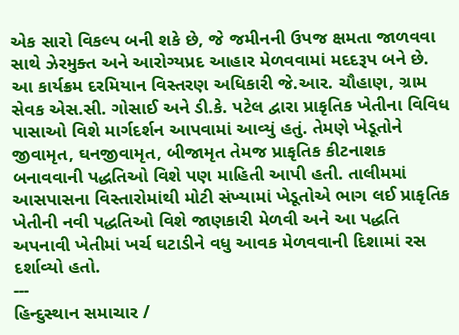એક સારો વિકલ્પ બની શકે છે, જે જમીનની ઉપજ ક્ષમતા જાળવવા સાથે ઝેરમુક્ત અને આરોગ્યપ્રદ આહાર મેળવવામાં મદદરૂપ બને છે.
આ કાર્યક્રમ દરમિયાન વિસ્તરણ અધિકારી જે.આર. ચૌહાણ, ગ્રામ સેવક એસ.સી. ગોસાઈ અને ડી.કે. પટેલ દ્વારા પ્રાકૃતિક ખેતીના વિવિધ પાસાઓ વિશે માર્ગદર્શન આપવામાં આવ્યું હતું. તેમણે ખેડૂતોને જીવામૃત, ઘનજીવામૃત, બીજામૃત તેમજ પ્રાકૃતિક કીટનાશક બનાવવાની પદ્ધતિઓ વિશે પણ માહિતી આપી હતી. તાલીમમાં આસપાસના વિસ્તારોમાંથી મોટી સંખ્યામાં ખેડૂતોએ ભાગ લઈ પ્રાકૃતિક ખેતીની નવી પદ્ધતિઓ વિશે જાણકારી મેળવી અને આ પદ્ધતિ અપનાવી ખેતીમાં ખર્ચ ઘટાડીને વધુ આવક મેળવવાની દિશામાં રસ દર્શાવ્યો હતો.
---
હિન્દુસ્થાન સમાચાર /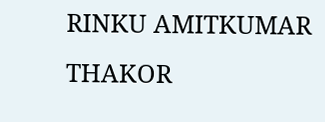RINKU AMITKUMAR THAKOR